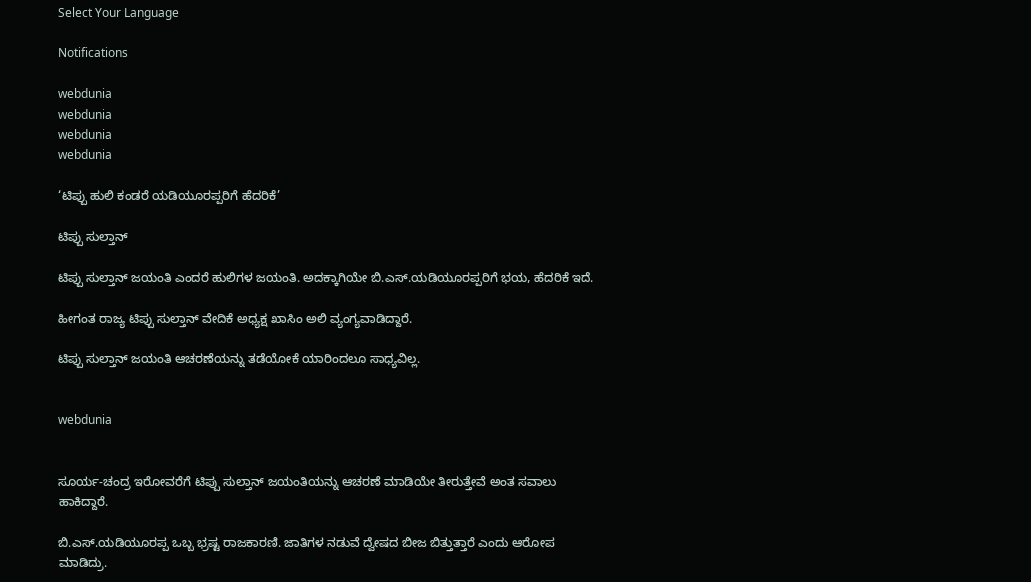Select Your Language

Notifications

webdunia
webdunia
webdunia
webdunia

‘ಟಿಪ್ಪು ಹುಲಿ ಕಂಡರೆ ಯಡಿಯೂರಪ್ಪರಿಗೆ ಹೆದರಿಕೆ’

ಟಿಪ್ಪು ಸುಲ್ತಾನ್

ಟಿಪ್ಪು ಸುಲ್ತಾನ್ ಜಯಂತಿ ಎಂದರೆ ಹುಲಿಗಳ ಜಯಂತಿ. ಅದಕ್ಕಾಗಿಯೇ ಬಿ.ಎಸ್.ಯಡಿಯೂರಪ್ಪರಿಗೆ ಭಯ, ಹೆದರಿಕೆ ಇದೆ.

ಹೀಗಂತ ರಾಜ್ಯ ಟಿಪ್ಪು ಸುಲ್ತಾನ್ ವೇದಿಕೆ ಅಧ್ಯಕ್ಷ ಖಾಸಿಂ ಅಲಿ ವ್ಯಂಗ್ಯವಾಡಿದ್ದಾರೆ.

ಟಿಪ್ಪು ಸುಲ್ತಾನ್ ಜಯಂತಿ ಆಚರಣೆಯನ್ನು ತಡೆಯೋಕೆ ಯಾರಿಂದಲೂ ಸಾಧ್ಯವಿಲ್ಲ.


webdunia


ಸೂರ್ಯ-ಚಂದ್ರ ಇರೋವರೆಗೆ ಟಿಪ್ಪು ಸುಲ್ತಾನ್ ಜಯಂತಿಯನ್ನು ಆಚರಣೆ ಮಾಡಿಯೇ ತೀರುತ್ತೇವೆ ಅಂತ ಸವಾಲು ಹಾಕಿದ್ದಾರೆ.

ಬಿ.ಎಸ್.ಯಡಿಯೂರಪ್ಪ ಒಬ್ಬ ಭ್ರಷ್ಟ ರಾಜಕಾರಣಿ. ಜಾತಿಗಳ ನಡುವೆ ದ್ವೇಷದ ಬೀಜ ಬಿತ್ತುತ್ತಾರೆ ಎಂದು ಆರೋಪ ಮಾಡಿದ್ರು.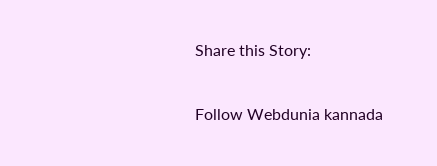Share this Story:

Follow Webdunia kannada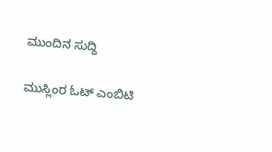ಮುಂದಿನ ಸುದ್ದಿ

ಮುಸ್ಲಿಂರ ಓಟ್ ಎಂಬಿಟಿ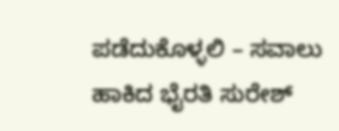ಪಡೆದುಕೊಳ್ಳಲಿ – ಸವಾಲು ಹಾಕಿದ ಭೈರತಿ ಸುರೇಶ್